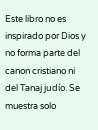Este libro no es inspirado por Dios y no forma parte del canon cristiano ni del Tanaj judío. Se muestra solo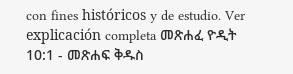con fines históricos y de estudio. Ver explicación completa መጽሐፈ ዮዲት 10:1 - መጽሐፍ ቅዱስ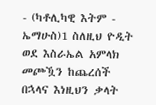- (ካቶሊካዊ እትም - ኤማሁስ)1 ስለዚህ ዮዲት ወደ እስራኤል አምላክ መጮዃን ከጨረሰች በኋላና እነዚህን ቃላት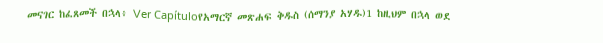መናገር ከፈጸመች በኋላ፥ Ver Capítuloየአማርኛ መጽሐፍ ቅዱስ (ሰማንያ አሃዱ)1 ከዚህም በኋላ ወደ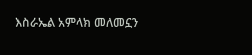እስራኤል አምላክ መለመኗን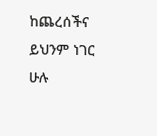ከጨረሰችና ይህንም ነገር ሁሉ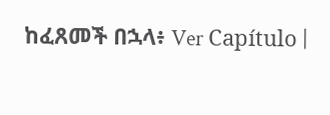ከፈጸመች በኋላ፥ Ver Capítulo |